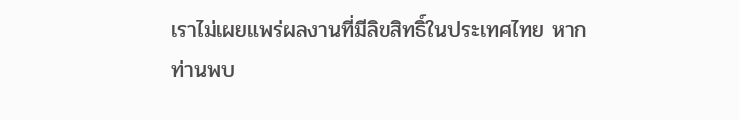เราไม่เผยแพร่ผลงานที่มีลิขสิทธิ์ในประเทศไทย หากท่านพบ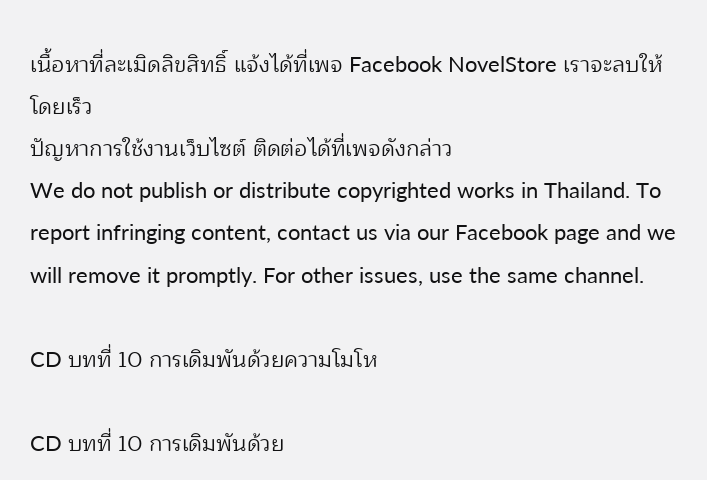เนื้อหาที่ละเมิดลิขสิทธิ์ แจ้งได้ที่เพจ Facebook NovelStore เราจะลบให้โดยเร็ว
ปัญหาการใช้งานเว็บไซต์ ติดต่อได้ที่เพจดังกล่าว
We do not publish or distribute copyrighted works in Thailand. To report infringing content, contact us via our Facebook page and we will remove it promptly. For other issues, use the same channel.

CD บทที่ 10 การเดิมพันด้วยความโมโห

CD บทที่ 10 การเดิมพันด้วย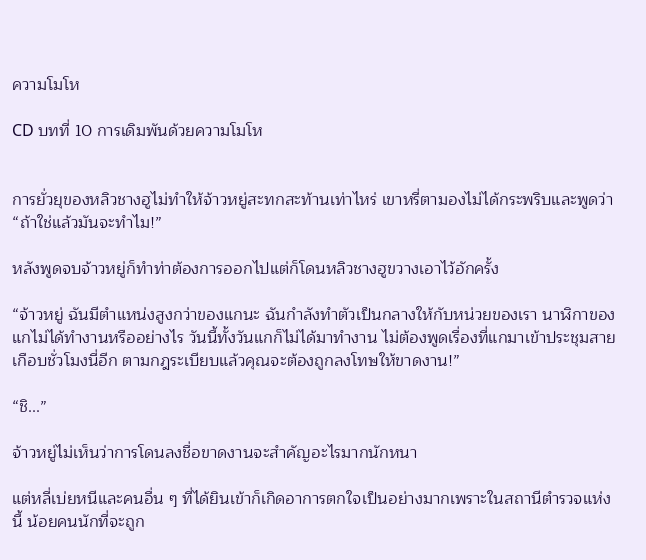ความโมโห

CD บทที่ 10 การเดิมพันด้วยความโมโห


การยั่วยุของหลิวชางฮูไม่ทำให้จ้าวหยู่สะทกสะท้านเท่าไหร่ เขาหรี่ตามองไม่ได้กระพริบและพูดว่า “ถ้าใช่แล้วมันจะทำไม!”

หลังพูดจบจ้าวหยู่ก็ทำท่าต้องการออกไปแต่ก็โดนหลิวชางฮูขวางเอาไว้อักครั้ง

“จ้าวหยู่ ฉันมีตำแหน่งสูงกว่าของแกนะ ฉันกำลังทำตัวเป็นกลางให้กับหน่วยของเรา นาฬิกาของแกไม่ได้ทำงานหรืออย่างไร วันนี้ทั้งวันแกก็ไม่ได้มาทำงาน ไม่ต้องพูดเรื่องที่แกมาเข้าประชุมสายเกือบชั่วโมงนี่อีก ตามกฎระเบียบแล้วคุณจะต้องถูกลงโทษให้ขาดงาน!”

“ชิ...”

จ้าวหยู่ไม่เห็นว่าการโดนลงชื่อขาดงานจะสำคัญอะไรมากนักหนา

แต่หลี่เบ่ยหนีและคนอื่น ๆ ที่ได้ยินเข้าก็เกิดอาการตกใจเป็นอย่างมากเพราะในสถานีตำรวจแห่งนี้ น้อยคนนักที่จะถูก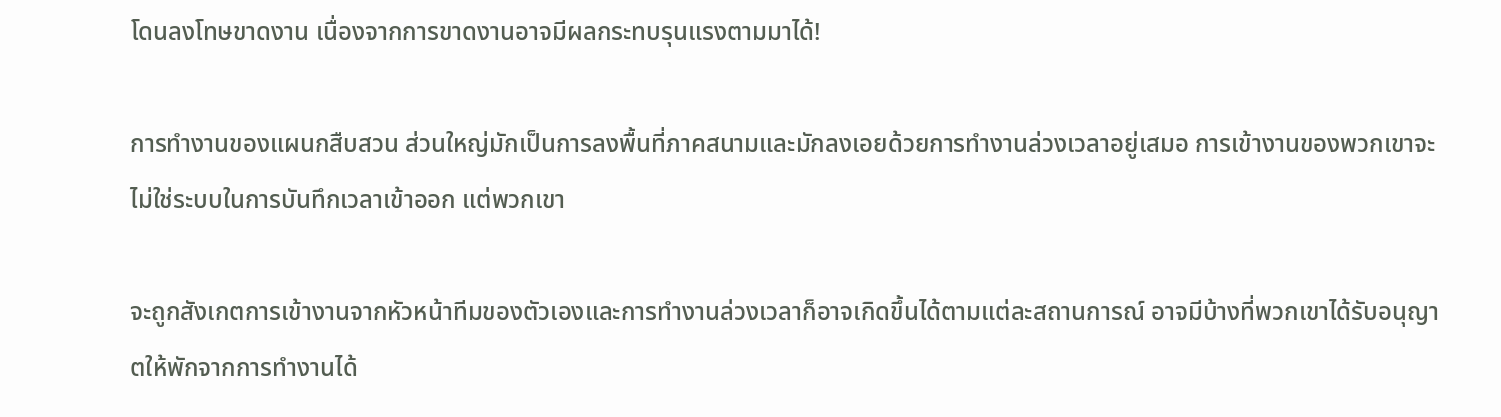โดนลงโทษขาดงาน เนื่องจากการขาดงานอาจมีผลกระทบรุนแรงตามมาได้!

การทำงานของแผนกสืบสวน ส่วนใหญ่มักเป็นการลงพื้นที่ภาคสนามและมักลงเอยด้วยการทำงานล่วงเวลาอยู่เสมอ การเข้างานของพวกเขาจะไม่ใช่ระบบในการบันทึกเวลาเข้าออก แต่พวกเขา

จะถูกสังเกตการเข้างานจากหัวหน้าทีมของตัวเองและการทำงานล่วงเวลาก็อาจเกิดขึ้นได้ตามแต่ละสถานการณ์ อาจมีบ้างที่พวกเขาได้รับอนุญาตให้พักจากการทำงานได้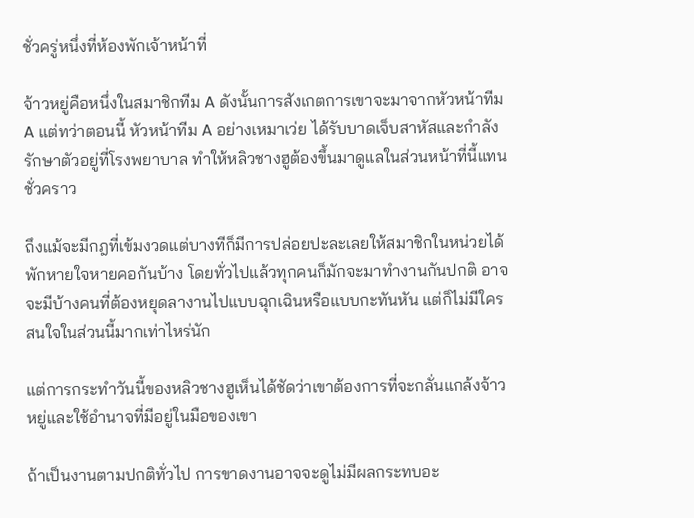ชั่วครู่หนึ่งที่ห้องพักเจ้าหน้าที่

จ้าวหยู่คือหนึ่งในสมาชิกทีม A ดังนั้นการสังเกตการเขาจะมาจากหัวหน้าทีม A แต่ทว่าตอนนี้ หัวหน้าทีม A อย่างเหมาเว่ย ได้รับบาดเจ็บสาหัสและกำลังรักษาตัวอยู่ที่โรงพยาบาล ทำให้หลิวชางฮูต้องขึ้นมาดูแลในส่วนหน้าที่นี้แทนชั่วคราว

ถึงแม้จะมีกฎที่เข้มงวดแต่บางทีก็มีการปล่อยปะละเลยให้สมาชิกในหน่วยได้พักหายใจหายคอกันบ้าง โดยทั่วไปแล้วทุกคนก็มักจะมาทำงานกันปกติ อาจจะมีบ้างคนที่ต้องหยุดลางานไปแบบฉุกเฉินหรือแบบกะทันหัน แต่ก็ไม่มีใครสนใจในส่วนนี้มากเท่าไหร่นัก

แต่การกระทำวันนี้ของหลิวชางฮูเห็นได้ชัดว่าเขาต้องการที่จะกลั่นแกล้งจ้าวหยู่และใช้อำนาจที่มีอยู่ในมือของเขา

ถ้าเป็นงานตามปกติทั่วไป การขาดงานอาจจะดูไม่มีผลกระทบอะ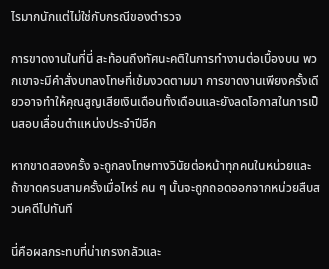ไรมากนักแต่ไม่ใช่กับกรณีของตำรวจ

การขาดงานในที่นี่ สะท้อนถึงทัศนะคติในการทำงานต่อเบื้องบน พวกเขาจะมีคำสั่งบทลงโทษที่เข้มงวดตามมา การขาดงานเพียงครั้งเดียวอาจทำให้คุณสูญเสียเงินเดือนทั้งเดือนและยังลดโอกาสในการเป็นสอบเลื่อนตำแหน่งประจำปีอีก

หากขาดสองครั้ง จะถูกลงโทษทางวินัยต่อหน้าทุกคนในหน่วยและถ้าขาดครบสามครั้งเมื่อไหร่ คน ๆ นั้นจะถูกถอดออกจากหน่วยสืบสวนคดีไปทันที

นี่คือผลกระทบที่น่าเกรงกลัวและ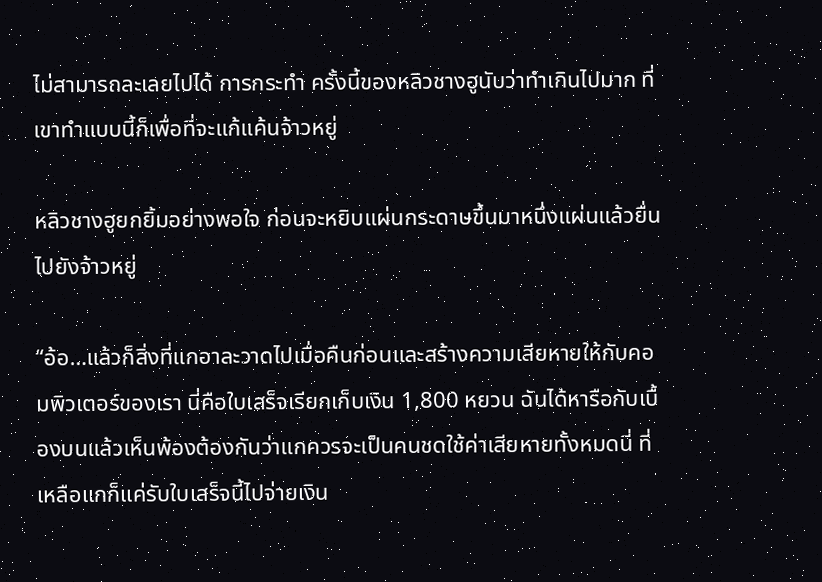ไม่สามารถละเลยไปได้ การกระทำ ครั้งนี้ของหลิวชางฮูนับว่าทำเกินไปมาก ที่เขาทำแบบนี้ก็เพื่อที่จะแก้แค้นจ้าวหยู่

หลิวชางฮูยกยิ้มอย่างพอใจ ก่อนจะหยิบแผ่นกระดาษขึ้นมาหนึ่งแผ่นแล้วยื่นไปยังจ้าวหยู่

“อ้อ…แล้วก็สิ่งที่แกอาละวาดไปเมื่อคืนก่อนและสร้างความเสียหายให้กับคอมพิวเตอร์ของเรา นี่คือใบเสร็จเรียกเก็บเงิน 1,800 หยวน ฉันได้หารือกับเบื้องบนแล้วเห็นพ้องต้องกันว่าแกควรจะเป็นคนชดใช้ค่าเสียหายทั้งหมดนี่ ที่เหลือแกก็แค่รับใบเสร็จนี้ไปจ่ายเงิน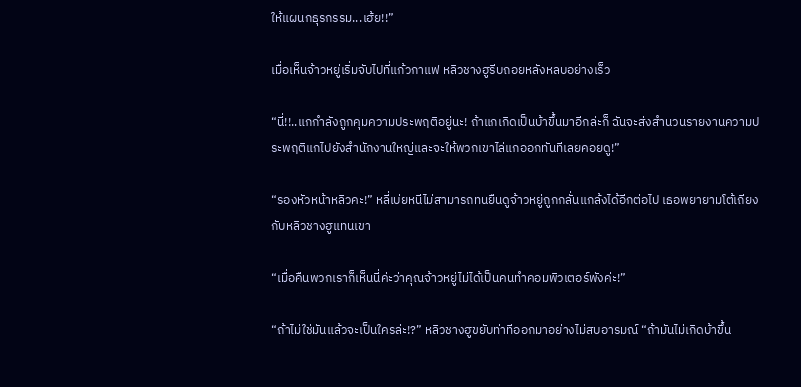ให้แผนกธุรกรรม...เฮ้ย!!”

เมื่อเห็นจ้าวหยู่เริ่มจับไปที่แก้วกาแฟ หลิวชางฮูรีบถอยหลังหลบอย่างเร็ว

“นี่!!..แกกำลังถูกคุมความประพฤติอยู่นะ! ถ้าแกเกิดเป็นบ้าขึ้นมาอีกล่ะก็ ฉันจะส่งสำนวนรายงานความประพฤติแกไปยังสำนักงานใหญ่และจะให้พวกเขาไล่แกออกทันทีเลยคอยดู!”

“รองหัวหน้าหลิวคะ!” หลี่เบ่ยหนีไม่สามารถทนยืนดูจ้าวหยู่ถูกกลั่นแกล้งได้อีกต่อไป เธอพยายามโต้เถียงกับหลิวชางฮูแทนเขา

“เมื่อคืนพวกเราก็เห็นนี่ค่ะว่าคุณจ้าวหยู่ไม่ได้เป็นคนทำคอมพิวเตอร์พังค่ะ!”

“ถ้าไม่ใช่มันแล้วจะเป็นใครล่ะ!?” หลิวชางฮูขยับท่าทีออกมาอย่างไม่สบอารมณ์ “ถ้ามันไม่เกิดบ้าขึ้น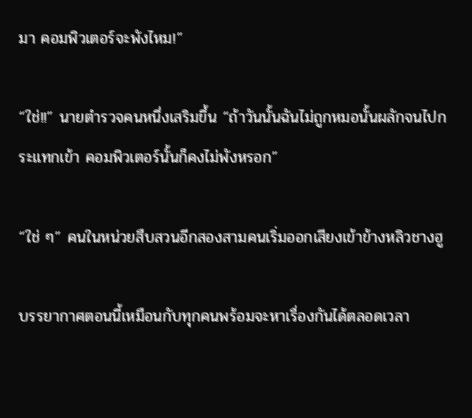มา คอมพิวเตอร์จะพังไหม!”

“ใช่!!” นายตำรวจคนหนึ่งเสริมขึ้น “ถ้าวันนั้นฉันไม่ถูกหมอนั้นผลักจนไปกระแทกเข้า คอมพิวเตอร์นั้นก็คงไม่พังหรอก”

“ใช่ ๆ” คนในหน่วยสืบสวนอีกสองสามคนเริ่มออกเสียงเข้าข้างหลิวชางฮู

บรรยากาศตอนนี้เหมือนกับทุกคนพร้อมจะหาเรื่องกันได้ตลอดเวลา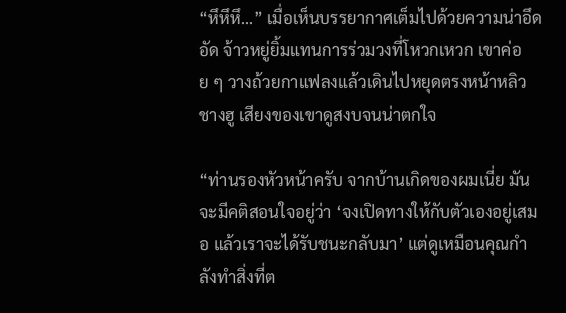“หึหึหึ...” เมื่อเห็นบรรยากาศเต็มไปด้วยความน่าอึดอัด จ้าวหยู่ยิ้มแทนการร่วมวงที่โหวกเหวก เขาค่อย ๆ วางถ้วยกาแฟลงแล้วเดินไปหยุดตรงหน้าหลิวชางฮู เสียงของเขาดูสงบจนน่าตกใจ

“ท่านรองหัวหน้าครับ จากบ้านเกิดของผมเนี่ย มันจะมีคติสอนใจอยู่ว่า ‘จงเปิดทางให้กับตัวเองอยู่เสมอ แล้วเราจะได้รับชนะกลับมา’ แต่ดูเหมือนคุณกำลังทำสิ่งที่ต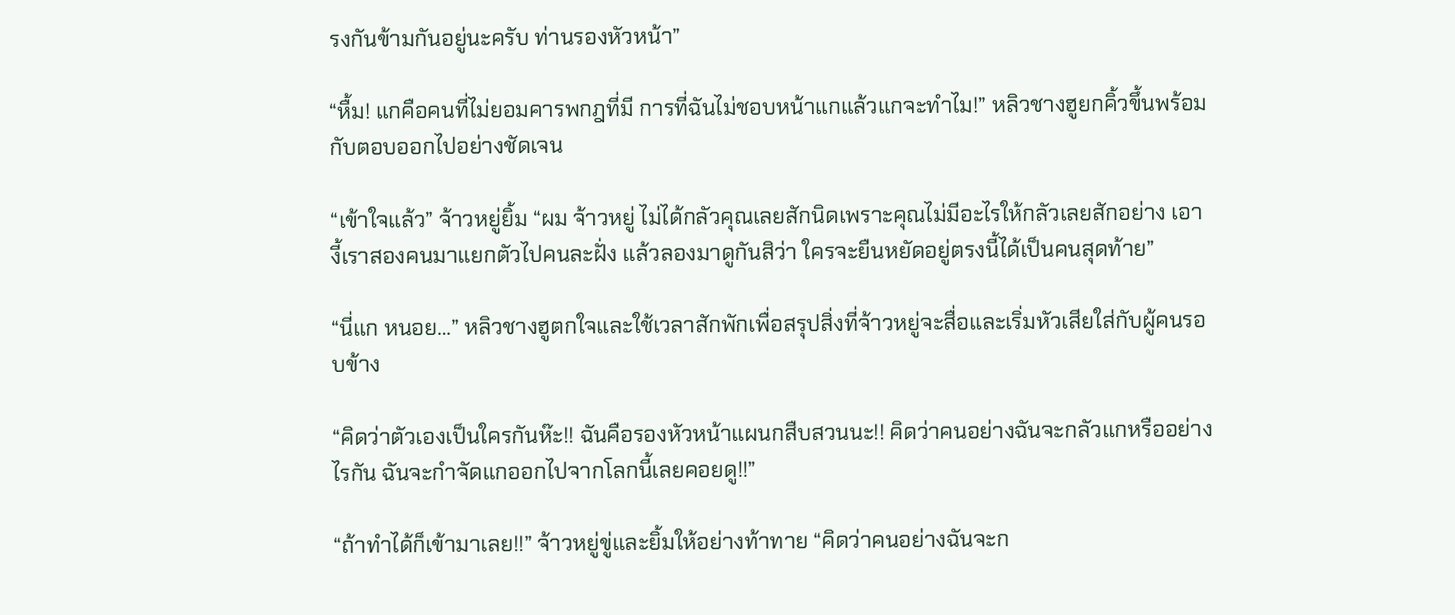รงกันข้ามกันอยู่นะครับ ท่านรองหัวหน้า”

“หื้ม! แกคือคนที่ไม่ยอมคารพกฎที่มี การที่ฉันไม่ชอบหน้าแกแล้วแกจะทำไม!” หลิวชางฮูยกคิ้วขึ้นพร้อมกับตอบออกไปอย่างชัดเจน

“เข้าใจแล้ว” จ้าวหยู่ยิ้ม “ผม จ้าวหยู่ ไม่ได้กลัวคุณเลยสักนิดเพราะคุณไม่มีอะไรให้กลัวเลยสักอย่าง เอางี้เราสองคนมาแยกตัวไปคนละฝั่ง แล้วลองมาดูกันสิว่า ใครจะยืนหยัดอยู่ตรงนี้ได้เป็นคนสุดท้าย”

“นี่แก หนอย…” หลิวชางฮูตกใจและใช้เวลาสักพักเพื่อสรุปสิ่งที่จ้าวหยู่จะสื่อและเริ่มหัวเสียใส่กับผู้คนรอบข้าง

“คิดว่าตัวเองเป็นใครกันห๊ะ!! ฉันคือรองหัวหน้าแผนกสืบสวนนะ!! คิดว่าคนอย่างฉันจะกลัวแกหรืออย่างไรกัน ฉันจะกำจัดแกออกไปจากโลกนี้เลยคอยดู!!”

“ถ้าทำได้ก็เข้ามาเลย!!” จ้าวหยู่ขู่และยิ้มให้อย่างท้าทาย “คิดว่าคนอย่างฉันจะก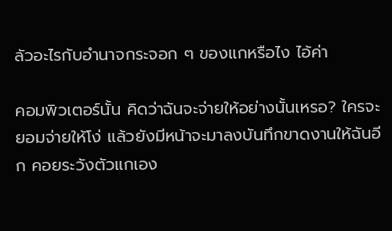ลัวอะไรกับอำนาจกระจอก ๆ ของแกหรือไง ไอ้ค่า

คอมพิวเตอร์นั้น คิดว่าฉันจะจ่ายให้อย่างนั้นเหรอ? ใครจะยอมจ่ายให้โง่ แล้วยังมีหน้าจะมาลงบันทึกขาดงานให้ฉันอีก คอยระวังตัวแกเอง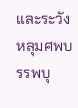และระวังหลุมศพบรรพบุ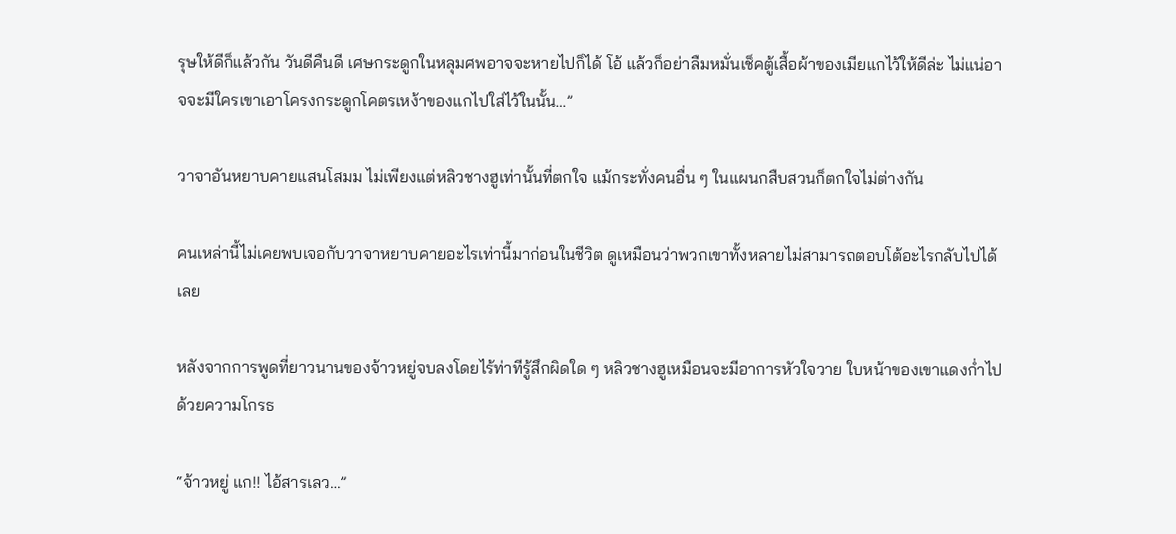รุษให้ดีก็แล้วกัน วันดีคืนดี เศษกระดูกในหลุมศพอาจจะหายไปก็ได้ โอ้ แล้วก็อย่าลืมหมั่นเช็คตู้เสื้อผ้าของเมียแกไว้ให้ดีล่ะ ไม่แน่อาจจะมีใครเขาเอาโครงกระดูกโคตรเหง้าของแกไปใส่ไว้ในนั้น…”

วาจาอันหยาบคายแสนโสมม ไม่เพียงแต่หลิวชางฮูเท่านั้นที่ตกใจ แม้กระทั่งคนอื่น ๆ ในแผนกสืบสวนก็ตกใจไม่ต่างกัน

คนเหล่านี้ไม่เคยพบเจอกับวาจาหยาบคายอะไรเท่านี้มาก่อนในชีวิต ดูเหมือนว่าพวกเขาทั้งหลายไม่สามารถตอบโต้อะไรกลับไปได้เลย

หลังจากการพูดที่ยาวนานของจ้าวหยู่จบลงโดยไร้ท่าทีรู้สึกผิดใด ๆ หลิวชางฮูเหมือนจะมีอาการหัวใจวาย ใบหน้าของเขาแดงก่ำไปด้วยความโกรธ

“จ้าวหยู่ แก!! ไอ้สารเลว…”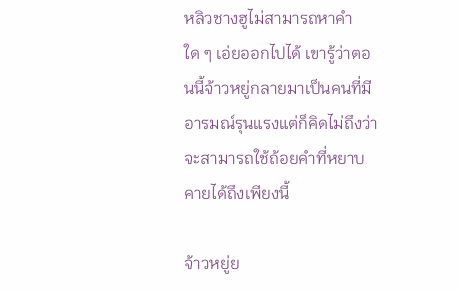หลิวชางฮูไม่สามารถหาคำใด ๆ เอ่ยออกไปได้ เขารู้ว่าตอนนี้จ้าวหยู่กลายมาเป็นคนที่มีอารมณ์รุนแรงแต่ก็คิดไม่ถึงว่าจะสามารถใช้ถ้อยคำที่หยาบคายได้ถึงเพียงนี้

จ้าวหยู่ย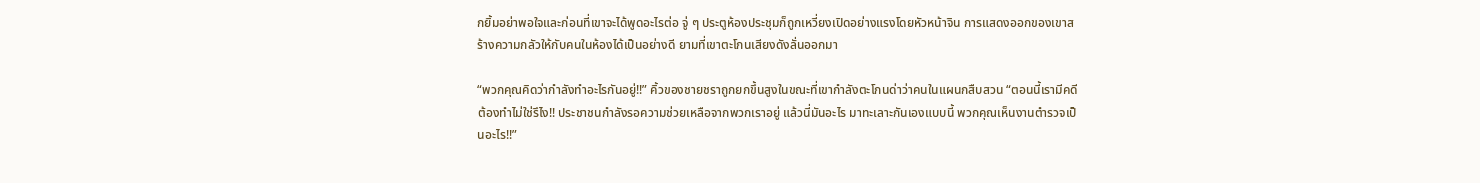กยิ้มอย่าพอใจและก่อนที่เขาจะได้พูดอะไรต่อ จู่ ๆ ประตูห้องประชุมก็ถูกเหวี่ยงเปิดอย่างแรงโดยหัวหน้าจิน การแสดงออกของเขาสร้างความกลัวให้กับคนในห้องได้เป็นอย่างดี ยามที่เขาตะโกนเสียงดังลั่นออกมา

“พวกคุณคิดว่ากำลังทำอะไรกันอยู่!!” คิ้วของชายชราถูกยกขึ้นสูงในขณะที่เขากำลังตะโกนด่าว่าคนในแผนกสืบสวน “ตอนนี้เรามีคดีต้องทำไม่ใช่รึไง!! ประชาชนกำลังรอความช่วยเหลือจากพวกเราอยู่ แล้วนี่มันอะไร มาทะเลาะกันเองแบบนี้ พวกคุณเห็นงานตำรวจเป็นอะไร!!”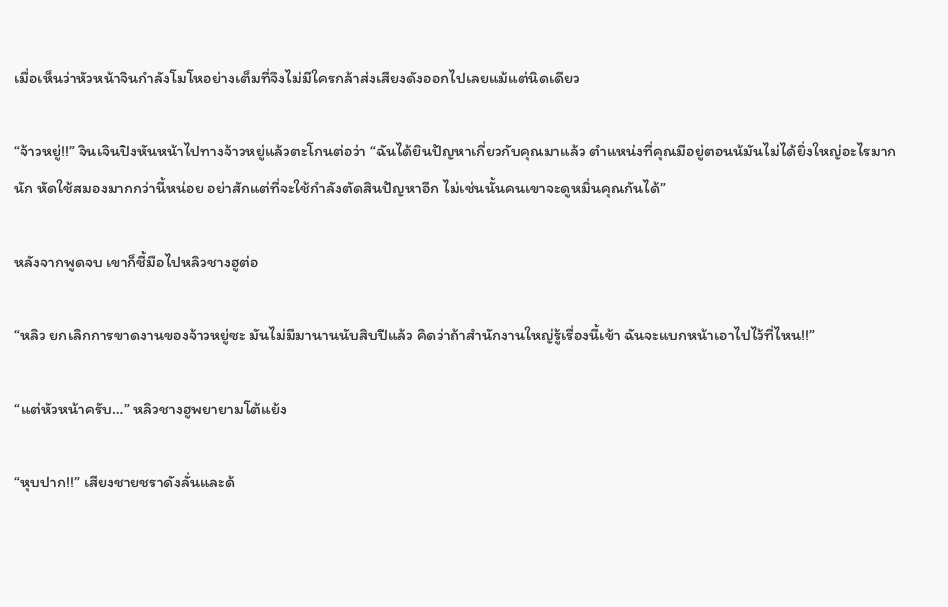เมื่อเห็นว่าหัวหน้าจินกำลังโมโหอย่างเต็มที่จึงไม่มีใครกล้าส่งเสียงดังออกไปเลยแม้แต่นิดเดียว

“จ้าวหยู่!!” จินเจินปิงหันหน้าไปทางจ้าวหยู่แล้วตะโกนต่อว่า “ฉันได้ยินปัญหาเกี่ยวกับคุณมาแล้ว ตำแหน่งที่คุณมีอยู่ตอนน้มันไม่ได้ยิ่งใหญ่อะไรมากนัก หัดใช้สมองมากกว่านี้หน่อย อย่าสักแต่ที่จะใช้กำลังตัดสินปัญหาอีก ไม่เช่นนั้นคนเขาจะดูหมิ่นคุณกันได้”

หลังจากพูดจบ เขาก็ชี้มือไปหลิวชางฮูต่อ

“หลิว ยกเลิกการขาดงานของจ้าวหยู่ซะ มันไม่มีมานานนับสิบปีแล้ว คิดว่าถ้าสำนักงานใหญ่รู้เรื่องนี้เข้า ฉันจะแบกหน้าเอาไปไว้ที่ไหน!!”

“แต่หัวหน้าครับ…” หลิวชางฮูพยายามโต้แย้ง

“หุบปาก!!” เสียงชายชราดังลั่นและด้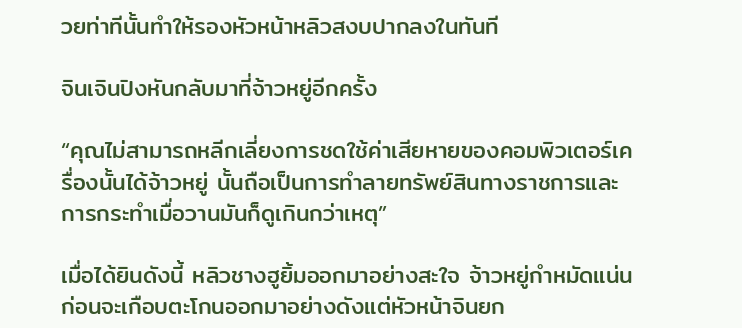วยท่าทีนั้นทำให้รองหัวหน้าหลิวสงบปากลงในทันที

จินเจินปิงหันกลับมาที่จ้าวหยู่อีกครั้ง

“คุณไม่สามารถหลีกเลี่ยงการชดใช้ค่าเสียหายของคอมพิวเตอร์เครื่องนั้นได้จ้าวหยู่ นั้นถือเป็นการทำลายทรัพย์สินทางราชการและการกระทำเมื่อวานมันก็ดูเกินกว่าเหตุ”

เมื่อได้ยินดังนี้ หลิวชางฮูยิ้มออกมาอย่างสะใจ จ้าวหยู่กำหมัดแน่นก่อนจะเกือบตะโกนออกมาอย่างดังแต่หัวหน้าจินยก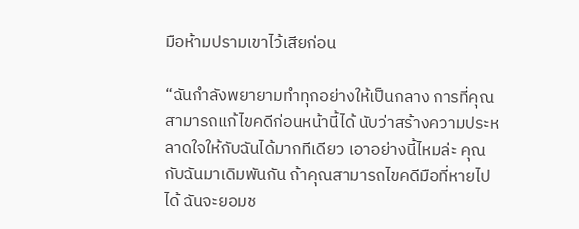มือห้ามปรามเขาไว้เสียก่อน

“ฉันกำลังพยายามทำทุกอย่างให้เป็นกลาง การที่คุณสามารถแก้ไขคดีก่อนหน้านี้ได้ นับว่าสร้างความประหลาดใจให้กับฉันได้มากทีเดียว เอาอย่างนี้ไหมล่ะ คุณกับฉันมาเดิมพันกัน ถ้าคุณสามารถไขคดีมือที่หายไปได้ ฉันจะยอมช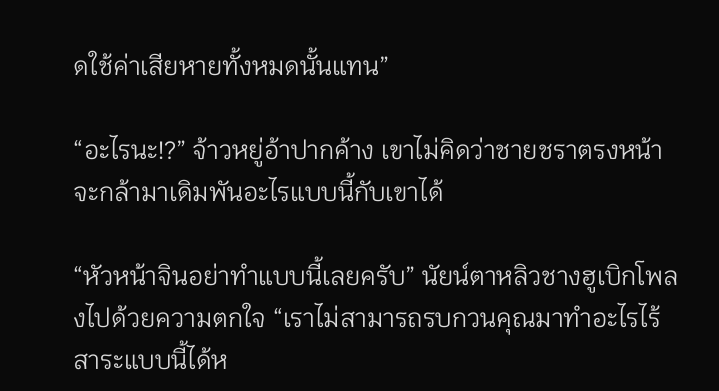ดใช้ค่าเสียหายทั้งหมดนั้นแทน”

“อะไรนะ!?” จ้าวหยู่อ้าปากค้าง เขาไม่คิดว่าชายชราตรงหน้าจะกล้ามาเดิมพันอะไรแบบนี้กับเขาได้

“หัวหน้าจินอย่าทำแบบนี้เลยครับ” นัยน์ตาหลิวชางฮูเบิกโพลงไปด้วยความตกใจ “เราไม่สามารถรบกวนคุณมาทำอะไรไร้สาระแบบนี้ได้ห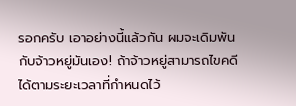รอกครับ เอาอย่างนี้แล้วกัน ผมจะเดิมพันกับจ้าวหยู่มันเอง! ถ้าจ้าวหยู่สามารถไขคดีได้ตามระยะเวลาที่กำหนดไว้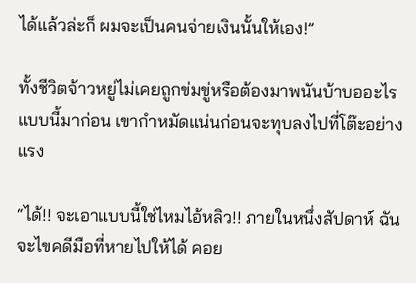ได้แล้วล่ะก็ ผมจะเป็นคนจ่ายเงินนั้นให้เอง!”

ทั้งชีวิตจ้าวหยู่ไม่เคยถูกข่มขู่หรือต้องมาพนันบ้าบออะไรแบบนี้มาก่อน เขากำหมัดแน่นก่อนจะทุบลงไปที่โต๊ะอย่างแรง

“ได้!! จะเอาแบบนี้ใช่ไหมไอ้หลิว!! ภายในหนึ่งสัปดาห์ ฉันจะไขคดีมือที่หายไปให้ได้ คอย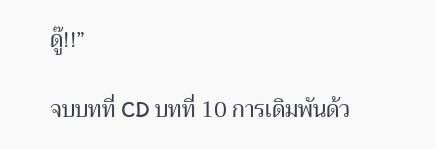ดู๊!!”

จบบทที่ CD บทที่ 10 การเดิมพันด้ว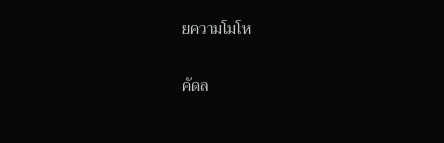ยความโมโห

คัดล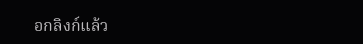อกลิงก์แล้ว